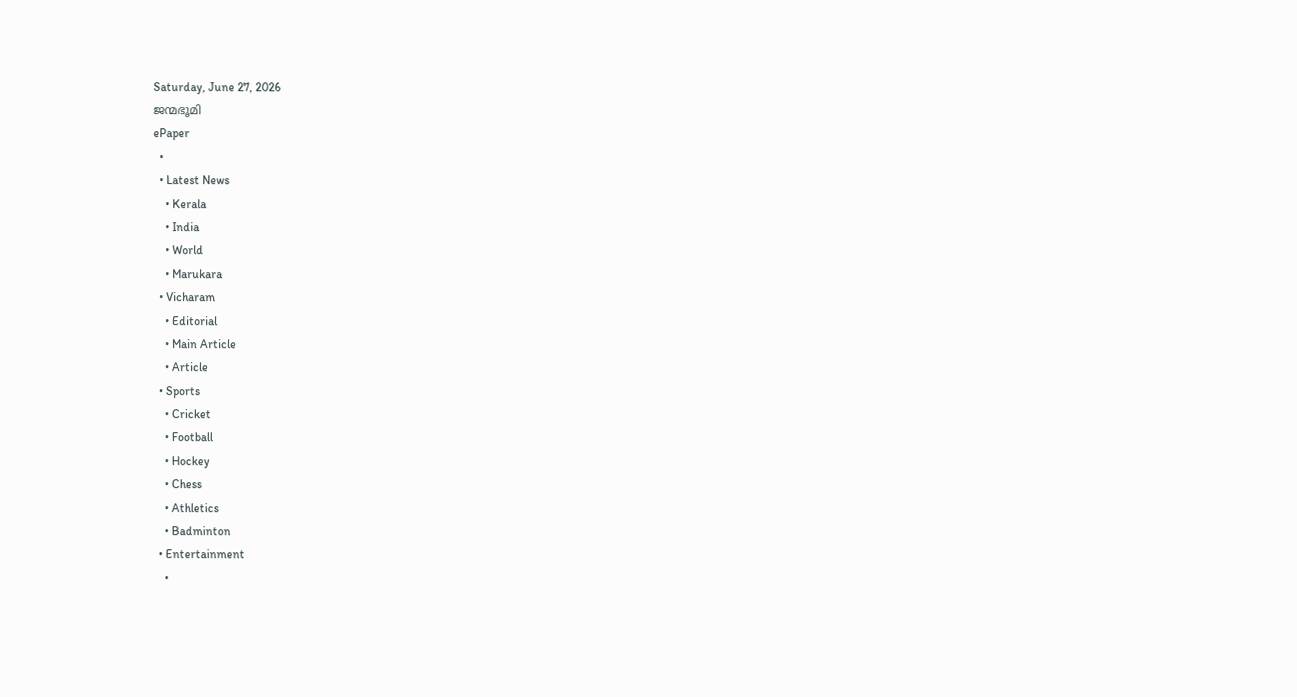Saturday, June 27, 2026
ജന്മഭൂമി
ePaper
  •
  • Latest News
    • Kerala
    • India
    • World
    • Marukara
  • Vicharam
    • Editorial
    • Main Article
    • Article
  • Sports
    • Cricket
    • Football
    • Hockey
    • Chess
    • Athletics
    • Badminton
  • Entertainment
    •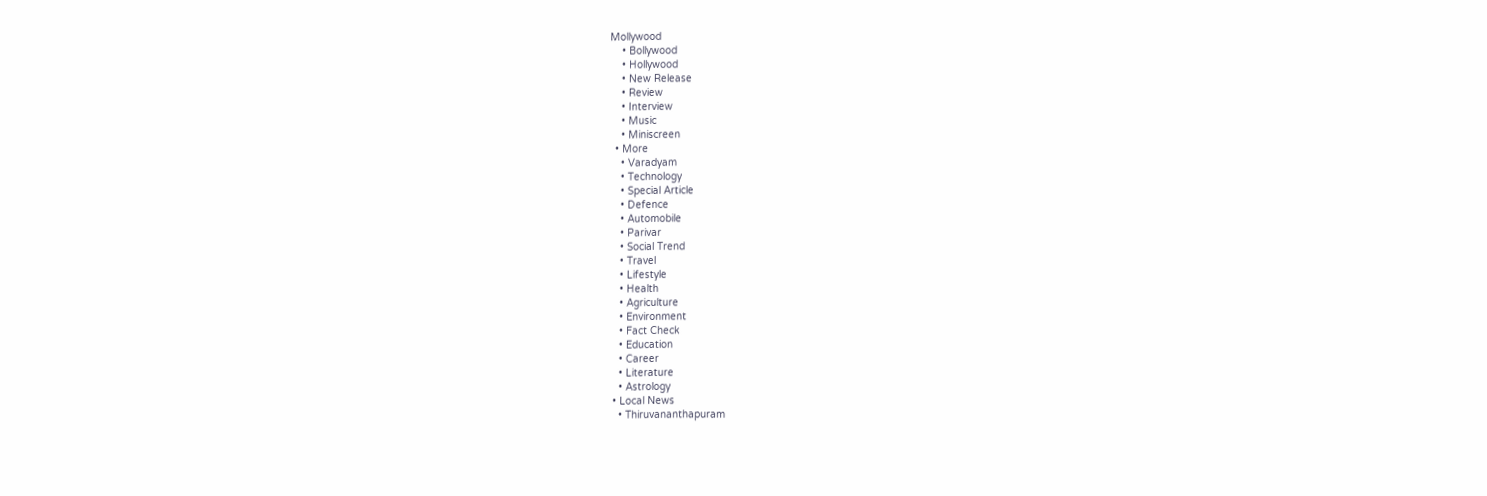Mollywood
    • Bollywood
    • Hollywood
    • New Release
    • Review
    • Interview
    • Music
    • Miniscreen
  • More
    • Varadyam
    • Technology
    • Special Article
    • Defence
    • Automobile
    • Parivar
    • Social Trend
    • Travel
    • Lifestyle
    • Health
    • Agriculture
    • Environment
    • Fact Check
    • Education
    • Career
    • Literature
    • Astrology
  • Local News
    • Thiruvananthapuram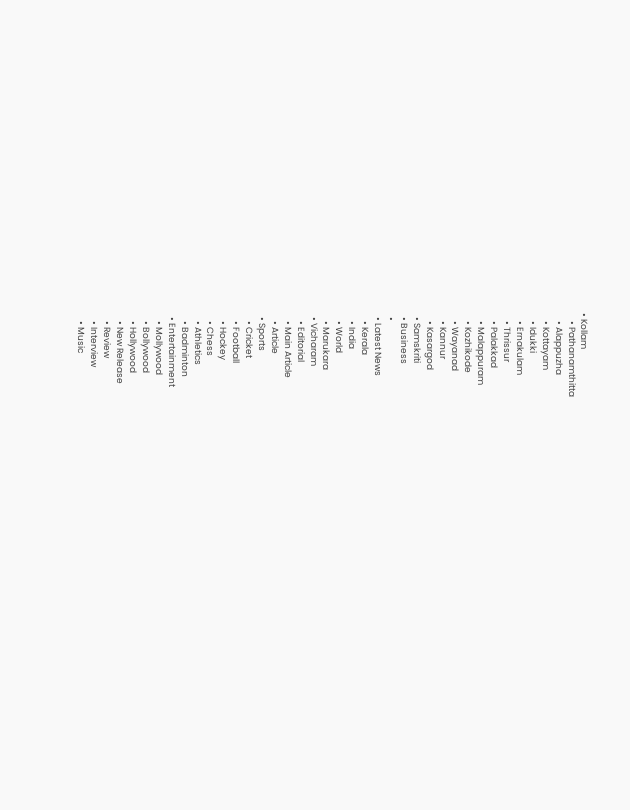• Kollam
    • Pathanamthitta
    • Alappuzha
    • Kottayam
    • Idukki
    • Ernakulam
    • Thrissur
    • Palakkad
    • Malappuram
    • Kozhikode
    • Wayanad
    • Kannur
    • Kasargod
  • Samskriti
  • Business
  •
  • Latest News
    • Kerala
    • India
    • World
    • Marukara
  • Vicharam
    • Editorial
    • Main Article
    • Article
  • Sports
    • Cricket
    • Football
    • Hockey
    • Chess
    • Athletics
    • Badminton
  • Entertainment
    • Mollywood
    • Bollywood
    • Hollywood
    • New Release
    • Review
    • Interview
    • Music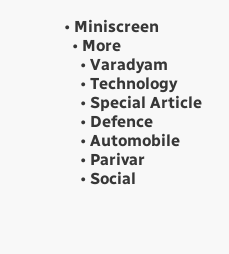• Miniscreen
  • More
    • Varadyam
    • Technology
    • Special Article
    • Defence
    • Automobile
    • Parivar
    • Social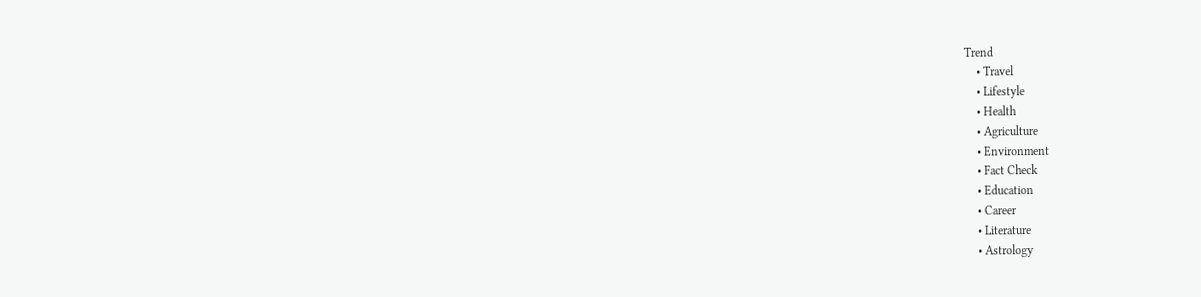Trend
    • Travel
    • Lifestyle
    • Health
    • Agriculture
    • Environment
    • Fact Check
    • Education
    • Career
    • Literature
    • Astrology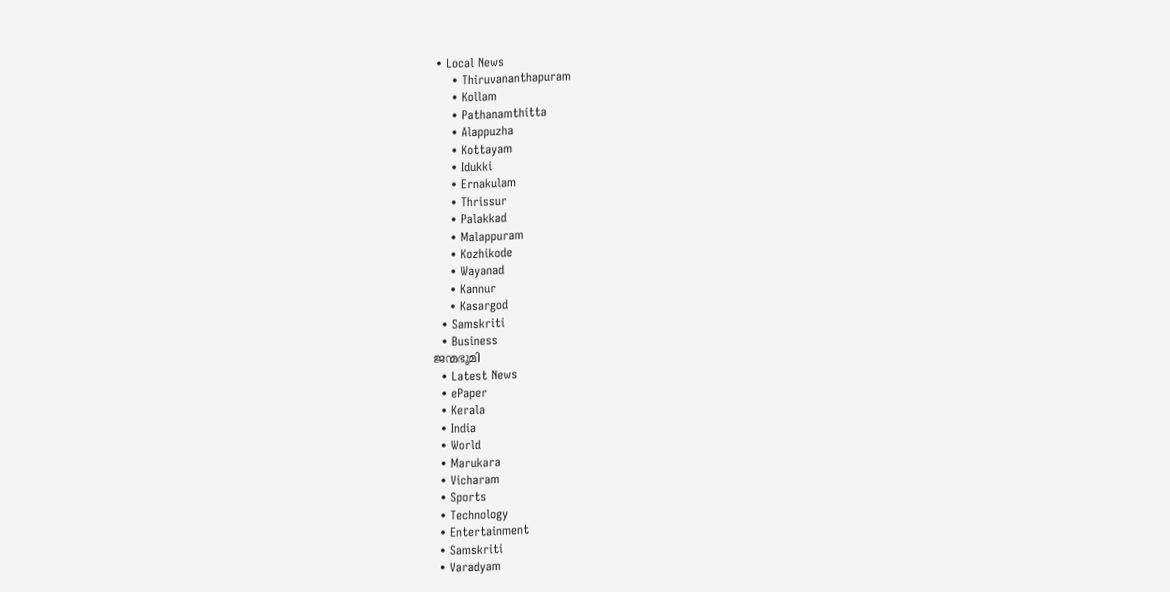• Local News
    • Thiruvananthapuram
    • Kollam
    • Pathanamthitta
    • Alappuzha
    • Kottayam
    • Idukki
    • Ernakulam
    • Thrissur
    • Palakkad
    • Malappuram
    • Kozhikode
    • Wayanad
    • Kannur
    • Kasargod
  • Samskriti
  • Business
ജന്മഭൂമി
  • Latest News
  • ePaper
  • Kerala
  • India
  • World
  • Marukara
  • Vicharam
  • Sports
  • Technology
  • Entertainment
  • Samskriti
  • Varadyam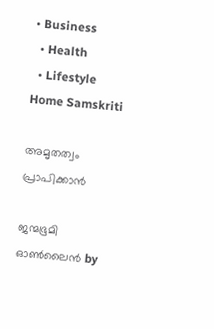• Business
  • Health
  • Lifestyle
Home Samskriti

അമൃതത്വം പ്രാപിക്കാൻ

ജന്മഭൂമി ഓണ്‍ലൈന്‍ by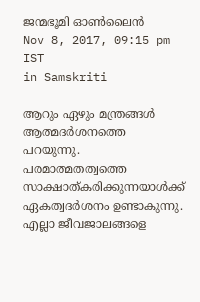ജന്മഭൂമി ഓണ്‍ലൈന്‍
Nov 8, 2017, 09:15 pm IST
in Samskriti

ആറും ഏഴും മന്ത്രങ്ങള്‍ ആത്മദര്‍ശനത്തെ പറയുന്നു. പരമാത്മതത്വത്തെ സാക്ഷാത്കരിക്കുന്നയാള്‍ക്ക് ഏകത്വദര്‍ശനം ഉണ്ടാകുന്നു. എല്ലാ ജീവജാലങ്ങളെ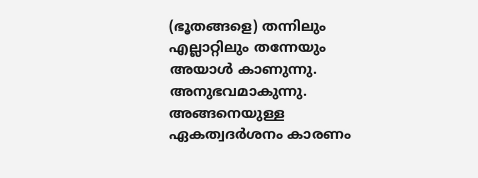(ഭൂതങ്ങളെ) തന്നിലും എല്ലാറ്റിലും തന്നേയും അയാള്‍ കാണുന്നു. അനുഭവമാകുന്നു. അങ്ങനെയുള്ള ഏകത്വദര്‍ശനം കാരണം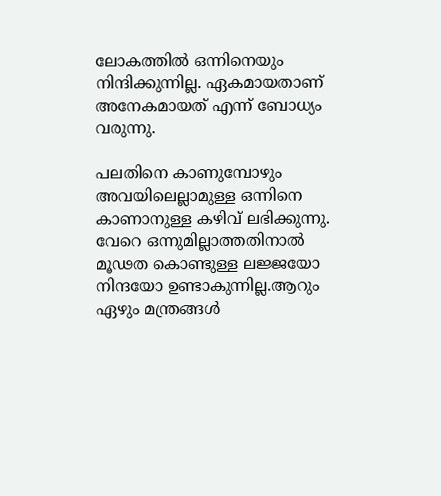ലോകത്തില്‍ ഒന്നിനെയും നിന്ദിക്കുന്നില്ല. ഏകമായതാണ് അനേകമായത് എന്ന് ബോധ്യം വരുന്നു.

പലതിനെ കാണുമ്പോഴും അവയിലെല്ലാമുള്ള ഒന്നിനെ കാണാനുള്ള കഴിവ് ലഭിക്കുന്നു. വേറെ ഒന്നുമില്ലാത്തതിനാല്‍ മൂഢത കൊണ്ടുള്ള ലജ്ജയോ നിന്ദയോ ഉണ്ടാകുന്നില്ല.ആറും ഏഴും മന്ത്രങ്ങള്‍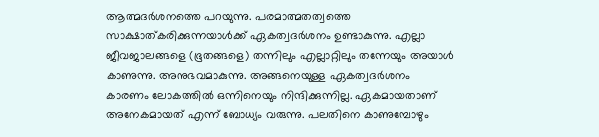ആത്മദര്‍ശനത്തെ പറയുന്നു. പരമാത്മതത്വത്തെ സാക്ഷാത്കരിക്കുന്നയാള്‍ക്ക് ഏകത്വദര്‍ശനം ഉണ്ടാകുന്നു. എല്ലാ ജീവജാലങ്ങളെ (ഭൂതങ്ങളെ) തന്നിലും എല്ലാറ്റിലും തന്നേയും അയാള്‍ കാണുന്നു. അനുഭവമാകുന്നു. അങ്ങനെയുള്ള ഏകത്വദര്‍ശനം കാരണം ലോകത്തില്‍ ഒന്നിനെയും നിന്ദിക്കുന്നില്ല. ഏകമായതാണ് അനേകമായത് എന്ന് ബോധ്യം വരുന്നു. പലതിനെ കാണുമ്പോഴും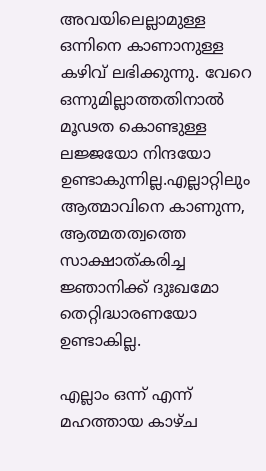അവയിലെല്ലാമുള്ള ഒന്നിനെ കാണാനുള്ള കഴിവ് ലഭിക്കുന്നു. വേറെ ഒന്നുമില്ലാത്തതിനാല്‍ മൂഢത കൊണ്ടുള്ള ലജ്ജയോ നിന്ദയോ ഉണ്ടാകുന്നില്ല.എല്ലാറ്റിലും ആത്മാവിനെ കാണുന്ന, ആത്മതത്വത്തെ സാക്ഷാത്കരിച്ച ജ്ഞാനിക്ക് ദുഃഖമോ തെറ്റിദ്ധാരണയോ ഉണ്ടാകില്ല.

എല്ലാം ഒന്ന് എന്ന് മഹത്തായ കാഴ്ച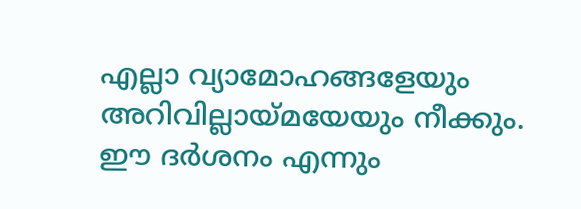എല്ലാ വ്യാമോഹങ്ങളേയും അറിവില്ലായ്‌മയേയും നീക്കും. ഈ ദര്‍ശനം എന്നും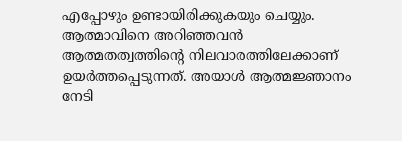എപ്പോഴും ഉണ്ടായിരിക്കുകയും ചെയ്യും. ആത്മാവിനെ അറിഞ്ഞവന്‍ ആത്മതത്വത്തിന്റെ നിലവാരത്തിലേക്കാണ് ഉയര്‍ത്തപ്പെടുന്നത്. അയാള്‍ ആത്മജ്ഞാനം നേടി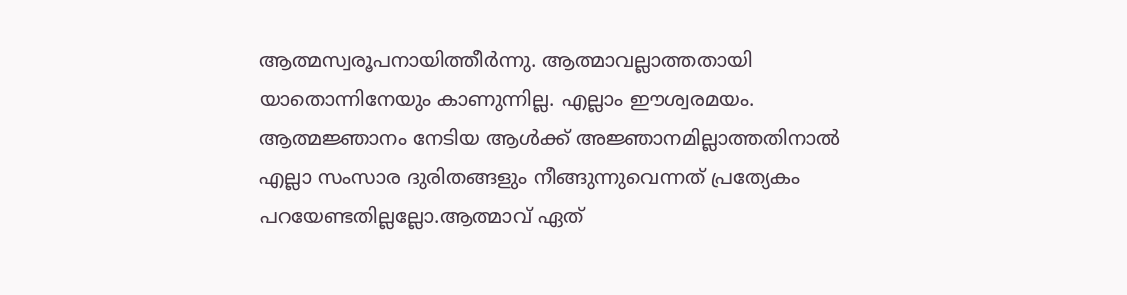ആത്മസ്വരൂപനായിത്തീര്‍ന്നു. ആത്മാവല്ലാത്തതായി യാതൊന്നിനേയും കാണുന്നില്ല. എല്ലാം ഈശ്വരമയം. ആത്മജ്ഞാനം നേടിയ ആള്‍ക്ക് അജ്ഞാനമില്ലാത്തതിനാല്‍ എല്ലാ സംസാര ദുരിതങ്ങളും നീങ്ങുന്നുവെന്നത് പ്രത്യേകം പറയേണ്ടതില്ലല്ലോ.ആത്മാവ് ഏത്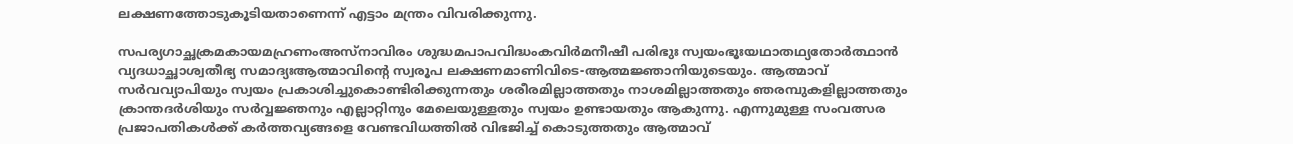ലക്ഷണത്തോടുകൂടിയതാണെന്ന് എട്ടാം മന്ത്രം വിവരിക്കുന്നു.

സപര്യഗാച്ഛക്രമകായമഹ്രണംഅസ്‌നാവിരം ശുദ്ധമപാപവിദ്ധംകവിര്‍മനീഷീ പരിഭുഃ സ്വയംഭൂഃയഥാതഥ്യതോര്‍ത്ഥാന്‍ വ്യദധാച്ഛാശ്വതീഭ്യ സമാദ്യഃആത്മാവിന്റെ സ്വരൂപ ലക്ഷണമാണിവിടെ-ആത്മജ്ഞാനിയുടെയും. ആത്മാവ് സര്‍വവ്യാപിയും സ്വയം പ്രകാശിച്ചുകൊണ്ടിരിക്കുന്നതും ശരീരമില്ലാത്തതും നാശമില്ലാത്തതും ഞരമ്പുകളില്ലാത്തതും ക്രാന്തദര്‍ശിയും സര്‍വ്വജ്ഞനും എല്ലാറ്റിനും മേലെയുള്ളതും സ്വയം ഉണ്ടായതും ആകുന്നു. എന്നുമുള്ള സംവത്സര പ്രജാപതികള്‍ക്ക് കര്‍ത്തവ്യങ്ങളെ വേണ്ടവിധത്തില്‍ വിഭജിച്ച് കൊടുത്തതും ആത്മാവ്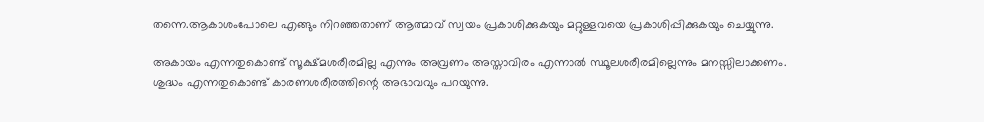തന്നെ.ആകാശംപോലെ എങ്ങും നിറഞ്ഞതാണ് ആത്മാവ് സ്വയം പ്രകാശിക്കുകയും മറ്റുള്ളവയെ പ്രകാശിപ്പിക്കുകയും ചെയ്യുന്നു.

അകായം എന്നതുകൊണ്ട് സൂക്ഷ്മശരീരമില്ല എന്നും അവ്രണം അസ്താവിരം എന്നാല്‍ സ്ഥൂലശരീരമില്ലെന്നും മനസ്സിലാക്കണം. ശുദ്ധം എന്നതുകൊണ്ട് കാരണശരീരത്തിന്റെ അഭാവവും പറയുന്നു.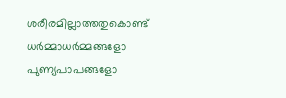ശരീരമില്ലാത്തതുകൊണ്ട് ധര്‍മ്മാധര്‍മ്മങ്ങളോ പുണ്യപാപങ്ങളോ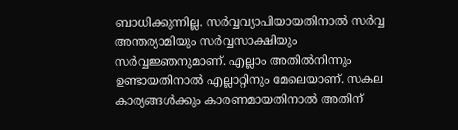ബാധിക്കുന്നില്ല. സര്‍വ്വവ്യാപിയായതിനാല്‍ സര്‍വ്വ അന്തര്യാമിയും സര്‍വ്വസാക്ഷിയും സര്‍വ്വജ്ഞനുമാണ്. എല്ലാം അതില്‍നിന്നും ഉണ്ടായതിനാല്‍ എല്ലാറ്റിനും മേലെയാണ്. സകല കാര്യങ്ങള്‍ക്കും കാരണമായതിനാല്‍ അതിന്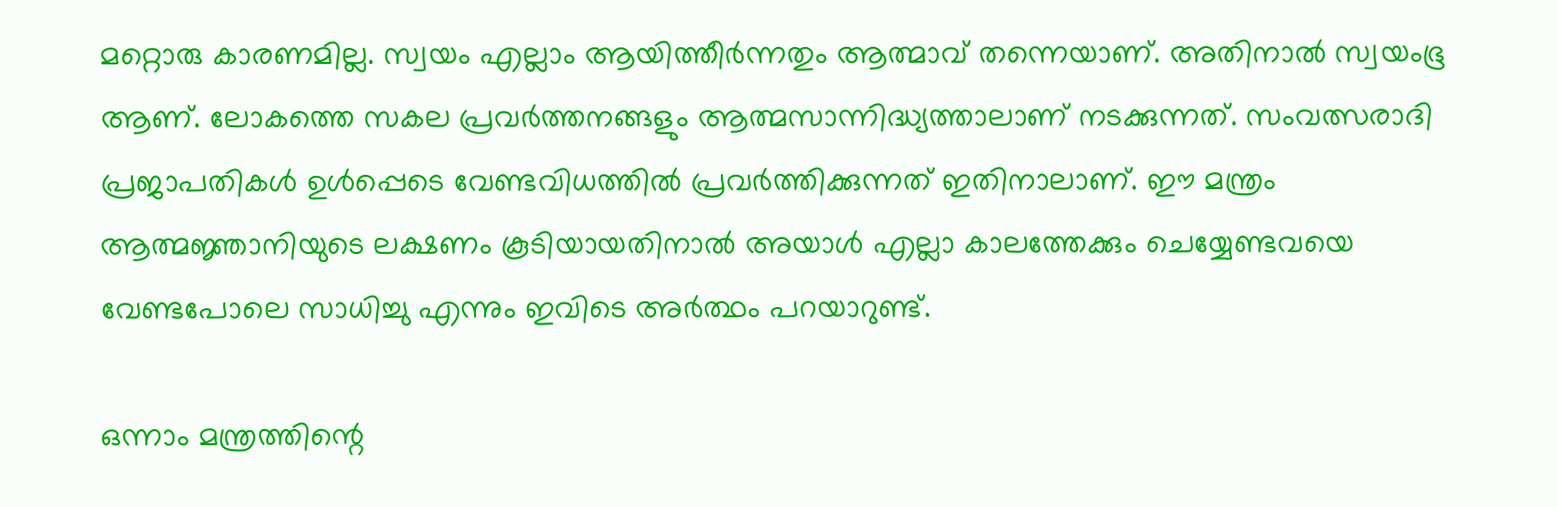മറ്റൊരു കാരണമില്ല. സ്വയം എല്ലാം ആയിത്തീര്‍ന്നതും ആത്മാവ് തന്നെയാണ്. അതിനാല്‍ സ്വയംഭൂ ആണ്. ലോകത്തെ സകല പ്രവര്‍ത്തനങ്ങളും ആത്മസാന്നിദ്ധ്യത്താലാണ് നടക്കുന്നത്. സംവത്സരാദി പ്രജാപതികള്‍ ഉള്‍പ്പെടെ വേണ്ടവിധത്തില്‍ പ്രവര്‍ത്തിക്കുന്നത് ഇതിനാലാണ്. ഈ മന്ത്രം ആത്മജ്ഞാനിയുടെ ലക്ഷണം കൂടിയായതിനാല്‍ അയാള്‍ എല്ലാ കാലത്തേക്കും ചെയ്യേണ്ടവയെ വേണ്ടപോലെ സാധിച്ചു എന്നും ഇവിടെ അര്‍ത്ഥം പറയാറുണ്ട്.

ഒന്നാം മന്ത്രത്തിന്റെ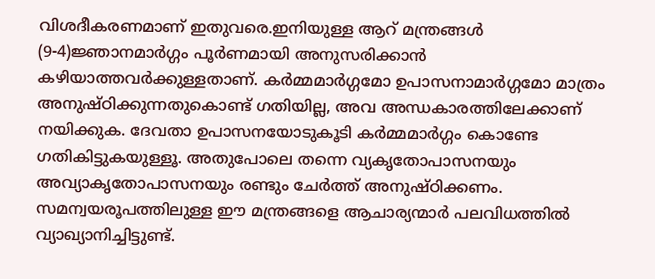വിശദീകരണമാണ് ഇതുവരെ.ഇനിയുള്ള ആറ് മന്ത്രങ്ങള്‍ (9-4)ജ്ഞാനമാര്‍ഗ്ഗം പൂര്‍ണമായി അനുസരിക്കാന്‍ കഴിയാത്തവര്‍ക്കുള്ളതാണ്. കര്‍മ്മമാര്‍ഗ്ഗമോ ഉപാസനാമാര്‍ഗ്ഗമോ മാത്രം അനുഷ്ഠിക്കുന്നതുകൊണ്ട് ഗതിയില്ല, അവ അന്ധകാരത്തിലേക്കാണ് നയിക്കുക. ദേവതാ ഉപാസനയോടുകൂടി കര്‍മ്മമാര്‍ഗ്ഗം കൊണ്ടേ ഗതികിട്ടുകയുള്ളൂ. അതുപോലെ തന്നെ വ്യകൃതോപാസനയും അവ്യാകൃതോപാസനയും രണ്ടും ചേര്‍ത്ത് അനുഷ്ഠിക്കണം. സമന്വയരൂപത്തിലുള്ള ഈ മന്ത്രങ്ങളെ ആചാര്യന്മാര്‍ പലവിധത്തില്‍ വ്യാഖ്യാനിച്ചിട്ടുണ്ട്.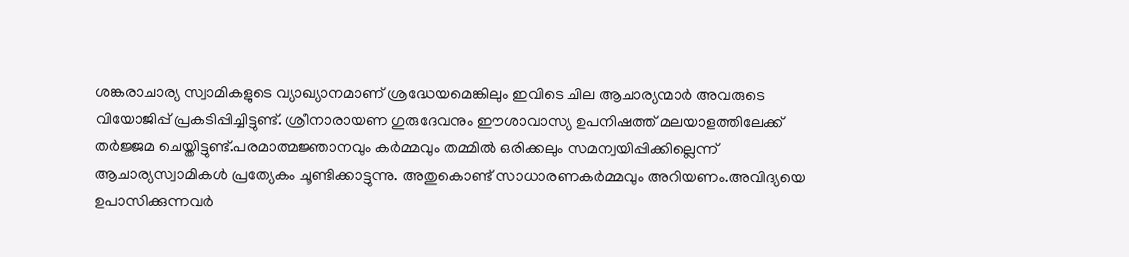ശങ്കരാചാര്യ സ്വാമികളുടെ വ്യാഖ്യാനമാണ് ശ്രദ്ധേയമെങ്കിലും ഇവിടെ ചില ആചാര്യന്മാര്‍ അവരുടെ വിയോജിപ്പ് പ്രകടിപ്പിച്ചിട്ടുണ്ട്. ശ്രീനാരായണ ഗുരുദേവനും ഈശാവാസ്യ ഉപനിഷത്ത് മലയാളത്തിലേക്ക് തര്‍ജ്ജമ ചെയ്തിട്ടുണ്ട്.പരമാത്മജ്ഞാനവും കര്‍മ്മവും തമ്മില്‍ ഒരിക്കലും സമന്വയിപ്പിക്കില്ലെന്ന് ആചാര്യസ്വാമികള്‍ പ്രത്യേകം ചൂണ്ടിക്കാട്ടുന്നു. അതുകൊണ്ട് സാധാരണകര്‍മ്മവും അറിയണം.അവിദ്യയെ ഉപാസിക്കുന്നവര്‍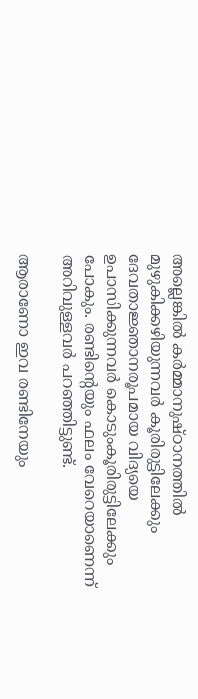അല്ലെങ്കില്‍ കര്‍മ്മാനുഷ്ഠാനത്തില്‍ മുഴുകിക്കഴിയുന്നവര്‍ കൂരിരുട്ടിലേക്കും ദേവതാജ്ഞാനരൂപമായ വിദ്യയെ ഉപാസിക്കുന്നവര്‍ കൊടുംകൂരിരുട്ടിലേക്കും പോകും. രണ്ടിന്റെയും ഫലം വേറെയാണെന്ന് അറിവുള്ളവര്‍ പറഞ്ഞിട്ടുണ്ട്.

ആരാണോ ഇവ രണ്ടിനേയും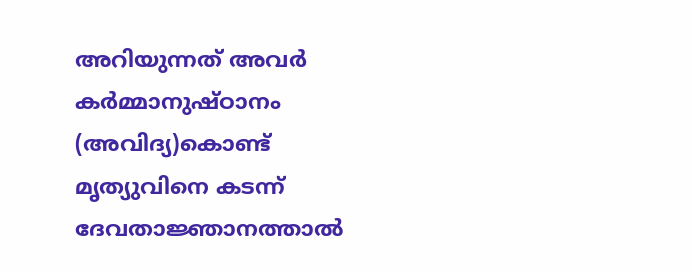അറിയുന്നത് അവര്‍ കര്‍മ്മാനുഷ്ഠാനം (അവിദ്യ)കൊണ്ട് മൃത്യുവിനെ കടന്ന് ദേവതാജ്ഞാനത്താല്‍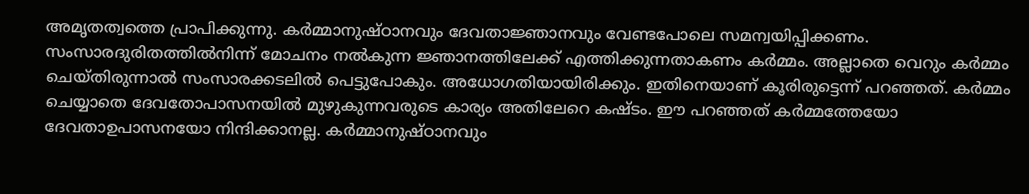അമൃതത്വത്തെ പ്രാപിക്കുന്നു. കര്‍മ്മാനുഷ്ഠാനവും ദേവതാജ്ഞാനവും വേണ്ടപോലെ സമന്വയിപ്പിക്കണം. സംസാരദുരിതത്തില്‍നിന്ന് മോചനം നല്‍കുന്ന ജ്ഞാനത്തിലേക്ക് എത്തിക്കുന്നതാകണം കര്‍മ്മം. അല്ലാതെ വെറും കര്‍മ്മം ചെയ്തിരുന്നാല്‍ സംസാരക്കടലില്‍ പെട്ടുപോകും. അധോഗതിയായിരിക്കും. ഇതിനെയാണ് കൂരിരുട്ടെന്ന് പറഞ്ഞത്. കര്‍മ്മം ചെയ്യാതെ ദേവതോപാസനയില്‍ മുഴുകുന്നവരുടെ കാര്യം അതിലേറെ കഷ്ടം. ഈ പറഞ്ഞത് കര്‍മ്മത്തേയോ ദേവതാഉപാസനയോ നിന്ദിക്കാനല്ല. കര്‍മ്മാനുഷ്ഠാനവും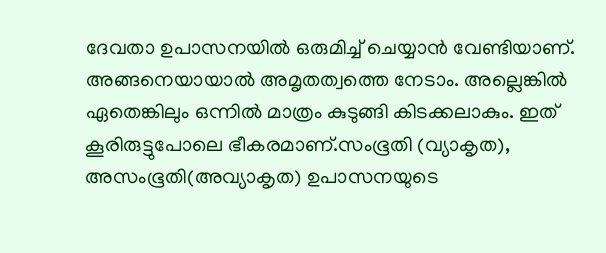ദേവതാ ഉപാസനയില്‍ ഒരുമിച്ച് ചെയ്യാന്‍ വേണ്ടിയാണ്. അങ്ങനെയായാല്‍ അമൃതത്വത്തെ നേടാം. അല്ലെങ്കില്‍ ഏതെങ്കിലും ഒന്നില്‍ മാത്രം കുടുങ്ങി കിടക്കലാകും. ഇത് കൂരിരുട്ടുപോലെ ഭീകരമാണ്.സംഭൂതി (വ്യാകൃത), അസംഭൂതി(അവ്യാകൃത) ഉപാസനയുടെ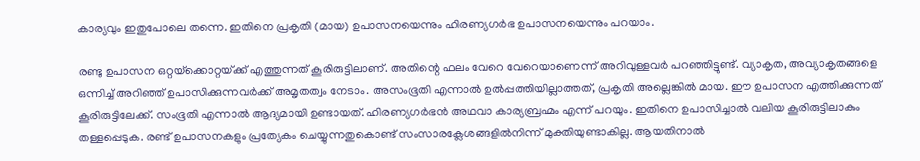കാര്യവും ഇതുപോലെ തന്നെ. ഇതിനെ പ്രകൃതി (മായ) ഉപാസനയെന്നും ഹിരണ്യഗര്‍ഭ ഉപാസനയെന്നും പറയാം.

രണ്ടു ഉപാസന ഒറ്റയ്‌ക്കൊറ്റയ്‌ക്ക് എത്തുന്നത് കൂരിരുട്ടിലാണ്. അതിന്റെ ഫലം വേറെ വേറെയാണെന്ന് അറിവുള്ളവര്‍ പറഞ്ഞിട്ടുണ്ട്. വ്യാകൃത, അവ്യാകൃതങ്ങളെ ഒന്നിച്ച് അറിഞ്ഞ് ഉപാസിക്കുന്നവര്‍ക്ക് അമൃതത്വം നേടാം. അസംഭൂതി എന്നാല്‍ ഉല്‍പ്പത്തിയില്ലാത്തത്, പ്രകൃതി അല്ലെങ്കില്‍ മായ. ഈ ഉപാസന എത്തിക്കുന്നത് കൂരിരുട്ടിലേക്ക്. സംഭൂതി എന്നാല്‍ ആദ്യമായി ഉണ്ടായത്. ഹിരണ്യഗര്‍ഭന്‍ അഥവാ കാര്യബ്രഹ്മം എന്ന് പറയും. ഇതിനെ ഉപാസിച്ചാല്‍ വലിയ കൂരിരുട്ടിലാകും തള്ളപ്പെടുക. രണ്ട് ഉപാസനകളും പ്രത്യേകം ചെയ്യുന്നതുകൊണ്ട് സംസാരക്ലേശങ്ങളില്‍നിന്ന് മുക്തിയുണ്ടാകില്ല. ആയതിനാല്‍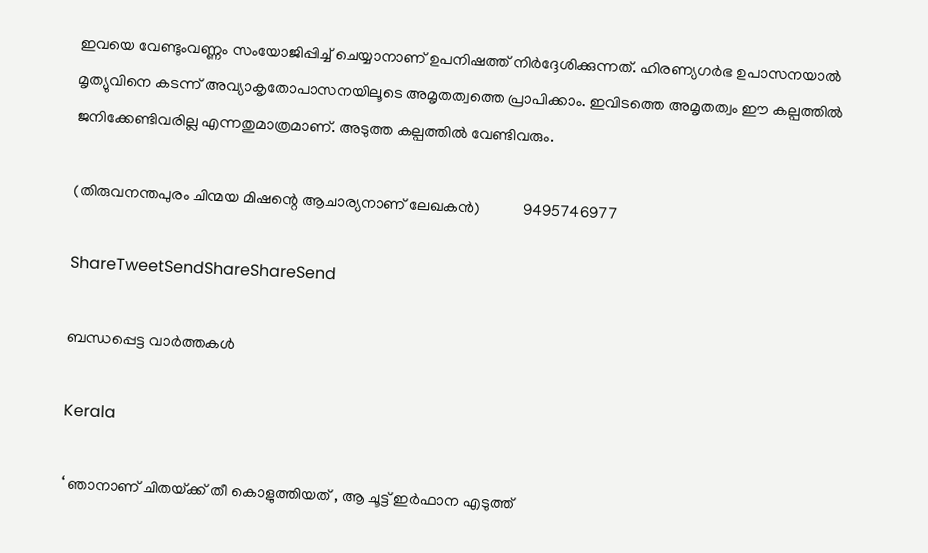ഇവയെ വേണ്ടുംവണ്ണം സംയോജിപ്പിച്ച് ചെയ്യാനാണ് ഉപനിഷത്ത് നിര്‍ദ്ദേശിക്കുന്നത്. ഹിരണ്യഗര്‍ഭ ഉപാസനയാല്‍ മൃത്യുവിനെ കടന്ന് അവ്യാകൃതോപാസനയിലൂടെ അമൃതത്വത്തെ പ്രാപിക്കാം. ഇവിടത്തെ അമൃതത്വം ഈ കല്പത്തില്‍ ജനിക്കേണ്ടിവരില്ല എന്നതുമാത്രമാണ്. അടുത്ത കല്പത്തില്‍ വേണ്ടിവരും.

(തിരുവനന്തപുരം ചിന്മയ മിഷന്റെ ആചാര്യനാണ് ലേഖകന്‍)           9495746977

ShareTweetSendShareShareSend

ബന്ധപ്പെട്ട വാര്‍ത്തകള്‍

Kerala

‘ ഞാനാണ് ചിതയ്‌ക്ക് തീ കൊളുത്തിയത് , ആ ചൂട്ട് ഇർഫാന എടുത്ത്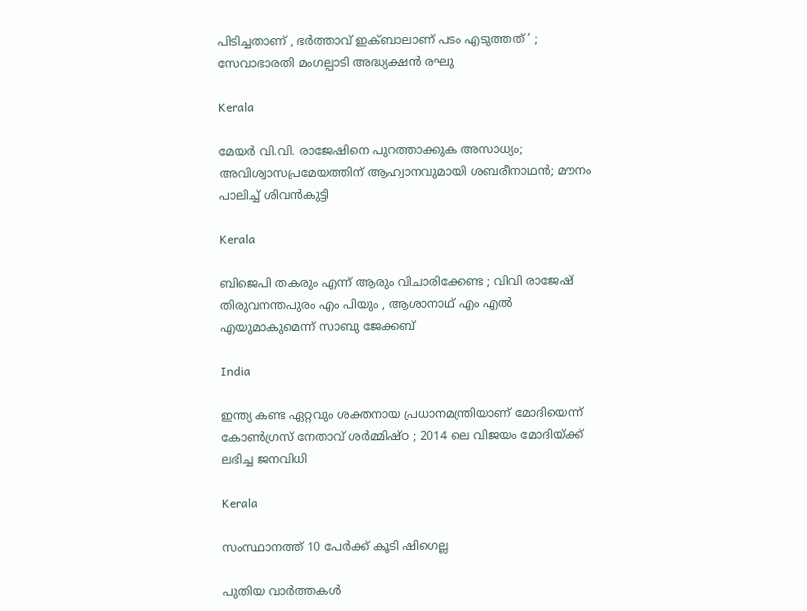പിടിച്ചതാണ് , ഭർത്താവ് ഇക്ബാലാണ് പടം എടുത്തത് ‘ ; സേവാഭാരതി മംഗല്പാടി അദ്ധ്യക്ഷൻ രഘു

Kerala

മേയര്‍ വി.വി. രാജേഷിനെ പുറത്താക്കുക അസാധ്യം; അവിശ്വാസപ്രമേയത്തിന് ആഹ്വാനവുമായി ശബരീനാഥന്‍; മൗനം പാലിച്ച് ശിവന്‍കുട്ടി

Kerala

ബിജെപി തകരും എന്ന് ആരും വിചാരിക്കേണ്ട ; വിവി രാജേഷ് തിരുവനന്തപുരം എം പിയും , ആശാനാഥ് എം എൽ എയുമാകുമെന്ന് സാബു ജേക്കബ്

India

ഇന്ത്യ കണ്ട ഏറ്റവും ശക്തനായ പ്രധാനമന്ത്രിയാണ് മോദിയെന്ന് കോൺഗ്രസ് നേതാവ് ശർമ്മിഷ്ഠ ; 2014 ലെ വിജയം മോദിയ്‌ക്ക് ലഭിച്ച ജനവിധി

Kerala

സംസ്ഥാനത്ത് 10 പേര്‍ക്ക് കൂടി ഷിഗെല്ല

പുതിയ വാര്‍ത്തകള്‍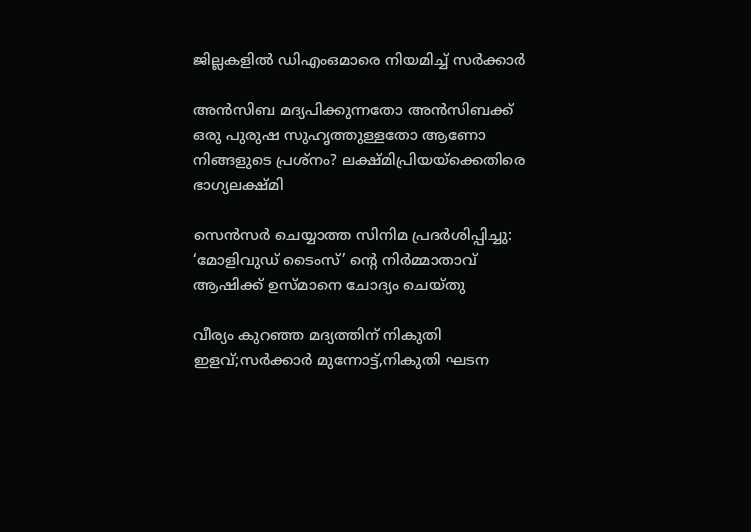ജില്ലകളില്‍ ഡിഎംഒമാരെ നിയമിച്ച് സര്‍ക്കാര്‍

അൻസിബ മദ്യപിക്കുന്നതോ അൻസിബക്ക് ഒരു പുരുഷ സുഹൃത്തുള്ളതോ ആണോ നിങ്ങളുടെ പ്രശ്നം? ലക്ഷ്മിപ്രിയയ്‌ക്കെതിരെ ഭാഗ്യലക്ഷ്മി

സെന്‍സര്‍ ചെയ്യാത്ത സിനിമ പ്രദര്‍ശിപ്പിച്ചു: ‘മോളിവുഡ് ടൈംസ്’ ന്റെ നിര്‍മ്മാതാവ് ആഷിക്ക് ഉസ്മാനെ ചോദ്യം ചെയ്തു

വീര്യം കുറഞ്ഞ മദ്യത്തിന് നികുതി ഇളവ്;സര്‍ക്കാര്‍ മുന്നോട്ട്,നികുതി ഘടന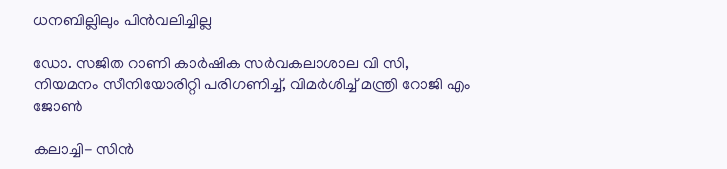ധനബില്ലിലും പിന്‍വലിച്ചില്ല

ഡോ. സജിത റാണി കാര്‍ഷിക സര്‍വകലാശാല വി സി, നിയമനം സീനിയോരിറ്റി പരിഗണിച്ച്, വിമര്‍ശിച്ച് മന്ത്രി റോജി എം ജോണ്‍

കലാച്ചി- സിന്‍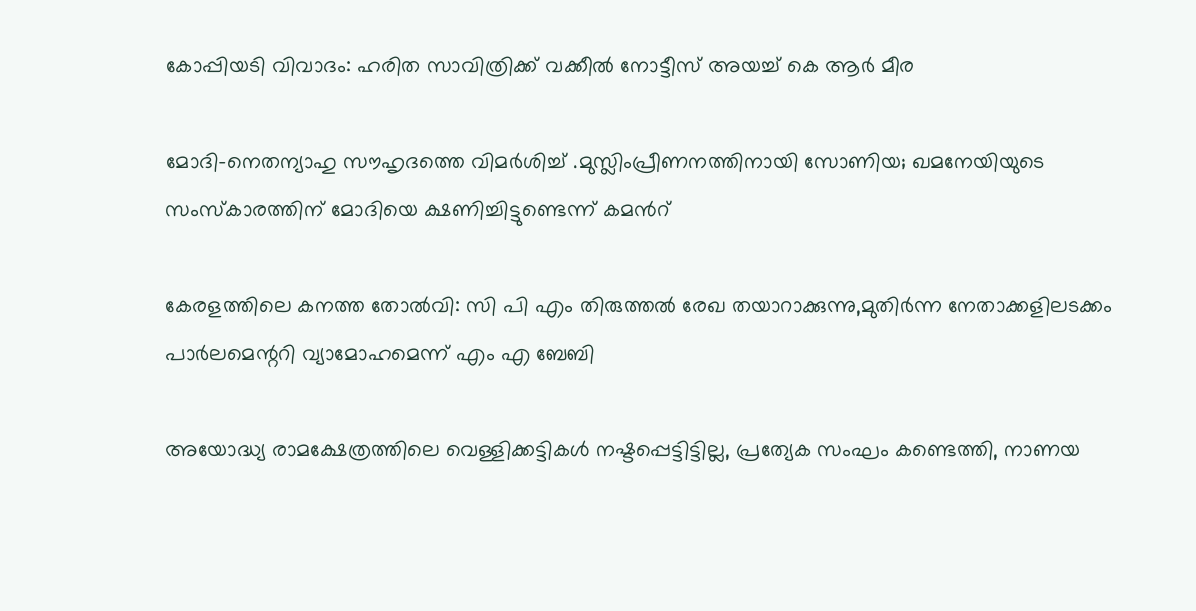കോപ്പിയടി വിവാദം: ഹരിത സാവിത്രിക്ക് വക്കീല്‍ നോട്ടീസ് അയച്ച് കെ ആര്‍ മീര

മോദി-നെതന്യാഹു സൗഹൃദത്തെ വിമര്‍ശിച്ച് .മുസ്ലിംപ്രീണനത്തിനായി സോണിയ; ഖമനേയിയുടെ സംസ്കാരത്തിന് മോദിയെ ക്ഷണിച്ചിട്ടുണ്ടെന്ന് കമന്‍റ്

കേരളത്തിലെ കനത്ത തോല്‍വി: സി പി എം തിരുത്തല്‍ രേഖ തയാറാക്കുന്നു,മുതിര്‍ന്ന നേതാക്കളിലടക്കം പാര്‍ലമെന്ററി വ്യാമോഹമെന്ന് എം എ ബേബി

അയോദ്ധ്യ രാമക്ഷേത്രത്തിലെ വെള്ളിക്കട്ടികൾ നഷ്ടപ്പെട്ടിട്ടില്ല, പ്രത്യേക സംഘം കണ്ടെത്തി, നാണയ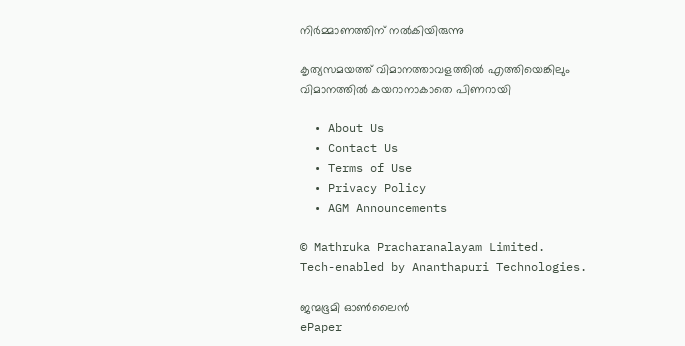നിർമ്മാണത്തിന് നൽകിയിരുന്നു

കൃത്യസമയത്ത് വിമാനത്താവളത്തില്‍ എത്തിയെങ്കിലും വിമാനത്തില്‍ കയറാനാകാതെ പിണറായി

  • About Us
  • Contact Us
  • Terms of Use
  • Privacy Policy
  • AGM Announcements

© Mathruka Pracharanalayam Limited.
Tech-enabled by Ananthapuri Technologies.

ജന്മഭൂമി ഓണ്‍ലൈന്‍
ePaper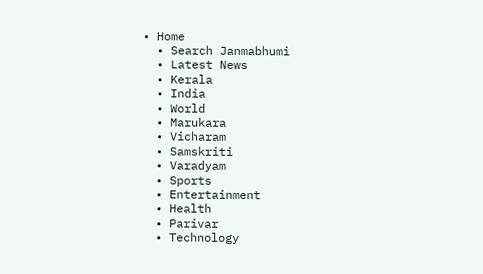• Home
  • Search Janmabhumi
  • Latest News
  • Kerala
  • India
  • World
  • Marukara
  • Vicharam
  • Samskriti
  • Varadyam
  • Sports
  • Entertainment
  • Health
  • Parivar
  • Technology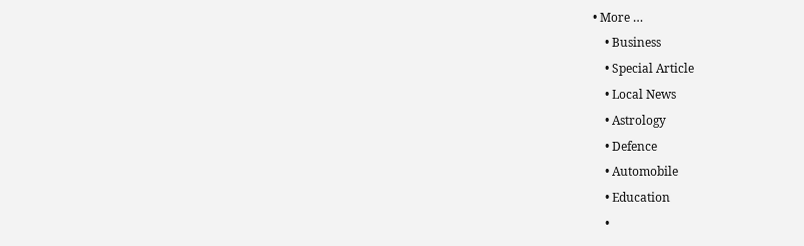• More …
    • Business
    • Special Article
    • Local News
    • Astrology
    • Defence
    • Automobile
    • Education
    •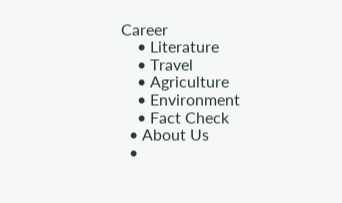Career
    • Literature
    • Travel
    • Agriculture
    • Environment
    • Fact Check
  • About Us
  •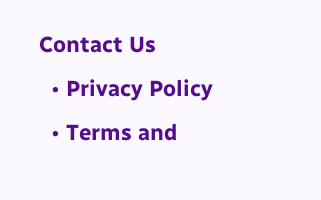Contact Us
  • Privacy Policy
  • Terms and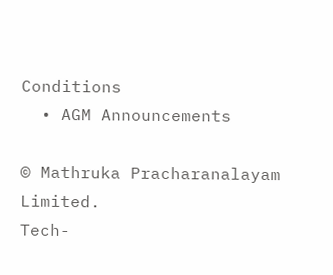Conditions
  • AGM Announcements

© Mathruka Pracharanalayam Limited.
Tech-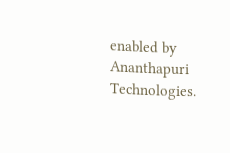enabled by Ananthapuri Technologies.